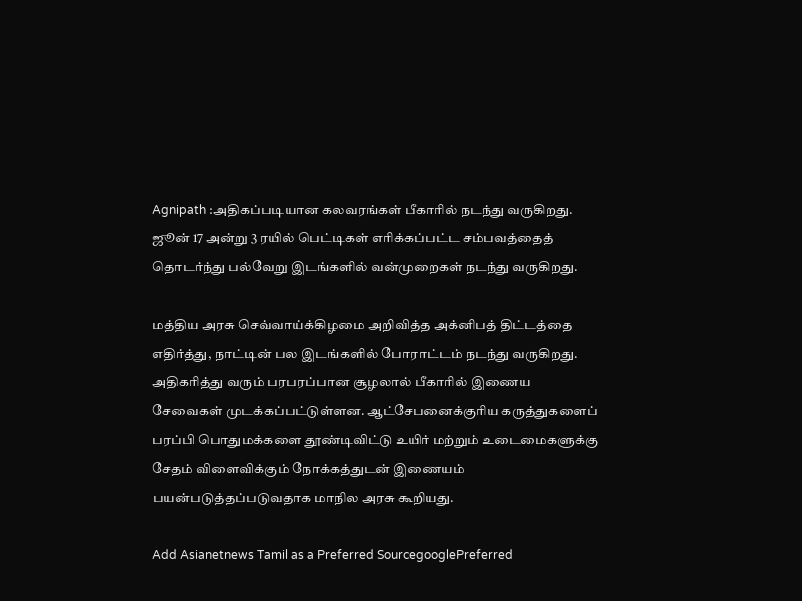Agnipath :அதிகப்படியான கலவரங்கள் பீகாரில் நடந்து வருகிறது. ஜூன் 17 அன்று 3 ரயில் பெட்டிகள் எரிக்கப்பட்ட சம்பவத்தைத் தொடர்ந்து பல்வேறு இடங்களில் வன்முறைகள் நடந்து வருகிறது.

மத்திய அரசு செவ்வாய்க்கிழமை அறிவித்த அக்னிபத் திட்டத்தை எதிர்த்து, நாட்டின் பல இடங்களில் போராட்டம் நடந்து வருகிறது. அதிகரித்து வரும் பரபரப்பான சூழலால் பீகாரில் இணைய சேவைகள் முடக்கப்பட்டுள்ளன. ஆட்சேபனைக்குரிய கருத்துகளைப் பரப்பி பொதுமக்களை தூண்டிவிட்டு உயிர் மற்றும் உடைமைகளுக்கு சேதம் விளைவிக்கும் நோக்கத்துடன் இணையம் பயன்படுத்தப்படுவதாக மாநில அரசு கூறியது.

Add Asianetnews Tamil as a Preferred SourcegooglePreferred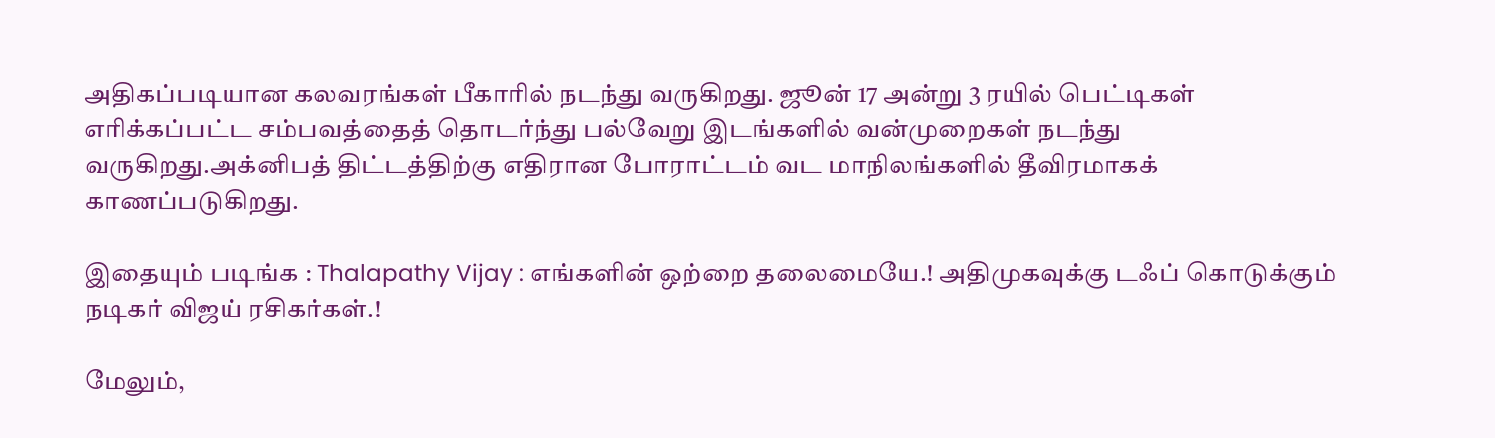அதிகப்படியான கலவரங்கள் பீகாரில் நடந்து வருகிறது. ஜூன் 17 அன்று 3 ரயில் பெட்டிகள் எரிக்கப்பட்ட சம்பவத்தைத் தொடர்ந்து பல்வேறு இடங்களில் வன்முறைகள் நடந்து வருகிறது.அக்னிபத் திட்டத்திற்கு எதிரான போராட்டம் வட மாநிலங்களில் தீவிரமாகக் காணப்படுகிறது.

இதையும் படிங்க : Thalapathy Vijay : எங்களின் ஒற்றை தலைமையே.! அதிமுகவுக்கு டஃப் கொடுக்கும் நடிகர் விஜய் ரசிகர்கள்.!

மேலும்,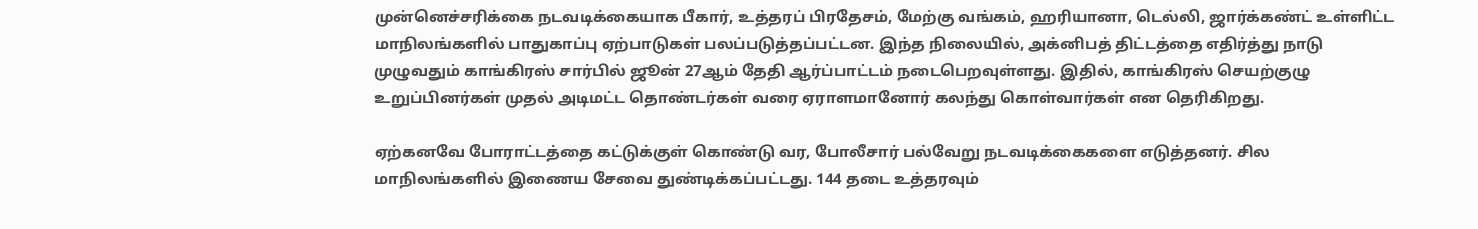முன்னெச்சரிக்கை நடவடிக்கையாக பீகார், உத்தரப் பிரதேசம், மேற்கு வங்கம், ஹரியானா, டெல்லி, ஜார்க்கண்ட் உள்ளிட்ட மாநிலங்களில் பாதுகாப்பு ஏற்பாடுகள் பலப்படுத்தப்பட்டன. இந்த நிலையில், அக்னிபத் திட்டத்தை எதிர்த்து நாடு முழுவதும் காங்கிரஸ் சார்பில் ஜூன் 27ஆம் தேதி ஆர்ப்பாட்டம் நடைபெறவுள்ளது. இதில், காங்கிரஸ் செயற்குழு உறுப்பினர்கள் முதல் அடிமட்ட தொண்டர்கள் வரை ஏராளமானோர் கலந்து கொள்வார்கள் என தெரிகிறது.

ஏற்கனவே போராட்டத்தை கட்டுக்குள் கொண்டு வர, போலீசார் பல்வேறு நடவடிக்கைகளை எடுத்தனர். சில மாநிலங்களில் இணைய சேவை துண்டிக்கப்பட்டது. 144 தடை உத்தரவும்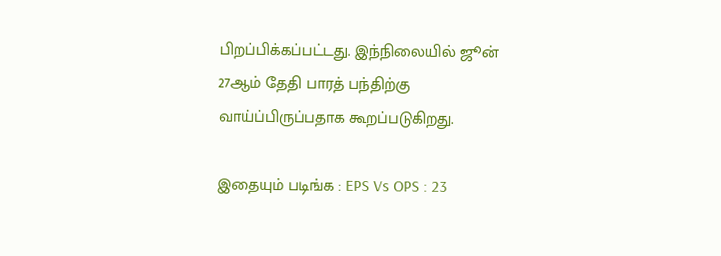பிறப்பிக்கப்பட்டது. இந்நிலையில் ஜூன் 27ஆம் தேதி பாரத் பந்திற்கு வாய்ப்பிருப்பதாக கூறப்படுகிறது.

இதையும் படிங்க : EPS Vs OPS : 23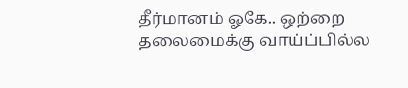தீர்மானம் ஓகே.. ஒற்றை தலைமைக்கு வாய்ப்பில்ல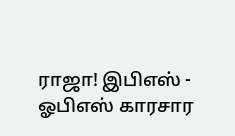ராஜா! இபிஎஸ் - ஓபிஎஸ் காரசார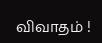விவாதம் !